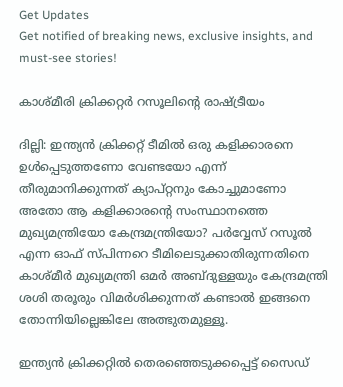Get Updates
Get notified of breaking news, exclusive insights, and must-see stories!

കാശ്മീരി ക്രിക്കറ്റര്‍ റസൂലിന്റെ രാഷ്ട്രീയം

ദില്ലി: ഇന്ത്യന്‍ ക്രിക്കറ്റ് ടീമില്‍ ഒരു കളിക്കാരനെ ഉള്‍പ്പെടുത്തണോ വേണ്ടയോ എന്ന് തീരുമാനിക്കുന്നത് ക്യാപ്റ്റനും കോച്ചുമാണോ അതോ ആ കളിക്കാരന്റെ സംസ്ഥാനത്തെ മുഖ്യമന്ത്രിയോ കേന്ദ്രമന്ത്രിയോ? പര്‍വ്വേസ് റസൂല്‍ എന്ന ഓഫ് സ്പിന്നറെ ടീമിലെടുക്കാതിരുന്നതിനെ കാശ്മീര്‍ മുഖ്യമന്ത്രി ഒമര്‍ അബ്ദുള്ളയും കേന്ദ്രമന്ത്രി ശശി തരൂരും വിമര്‍ശിക്കുന്നത് കണ്ടാല്‍ ഇങ്ങനെ തോന്നിയില്ലെങ്കിലേ അത്ഭുതമുള്ളൂ.

ഇന്ത്യന്‍ ക്രിക്കറ്റില്‍ തെരഞ്ഞെടുക്കപ്പെട്ട് സൈഡ്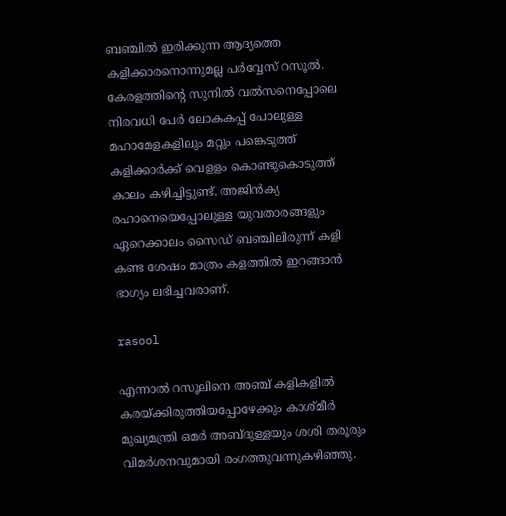ബഞ്ചില്‍ ഇരിക്കുന്ന ആദ്യത്തെ കളിക്കാരനൊന്നുമല്ല പര്‍വ്വേസ് റസൂല്‍. കേരളത്തിന്റെ സുനില്‍ വല്‍സനെപ്പോലെ നിരവധി പേര്‍ ലോകകപ്പ് പോലുള്ള മഹാമേളകളിലും മറ്റും പങ്കെടുത്ത് കളിക്കാര്‍ക്ക് വെളളം കൊണ്ടുകൊടുത്ത് കാലം കഴിച്ചിട്ടുണ്ട്. അജിന്‍ക്യ രഹാനെയെപ്പോലുള്ള യുവതാരങ്ങളും ഏറെക്കാലം സൈഡ് ബഞ്ചിലിരുന്ന് കളി കണ്ട ശേഷം മാത്രം കളത്തില്‍ ഇറങ്ങാന്‍ ഭാഗ്യം ലഭിച്ചവരാണ്.

rasool

എന്നാല്‍ റസൂലിനെ അഞ്ച് കളികളില്‍ കരയ്ക്കിരുത്തിയപ്പോഴേക്കും കാശ്മീര്‍ മുഖ്യമന്ത്രി ഒമര്‍ അബ്ദുള്ളയും ശശി തരൂരും വിമര്‍ശനവുമായി രംഗത്തുവന്നുകഴിഞ്ഞു.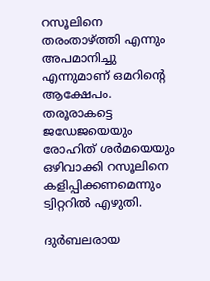റസൂലിനെ തരംതാഴ്ത്തി എന്നും അപമാനിച്ചു എന്നുമാണ് ഒമറിന്റെ ആക്ഷേപം. തരൂരാകട്ടെ ജഡേജയെയും രോഹിത് ശര്‍മയെയും ഒഴിവാക്കി റസൂലിനെ കളിപ്പിക്കണമെന്നും ട്വിറ്ററില്‍ എഴുതി.

ദുര്‍ബലരായ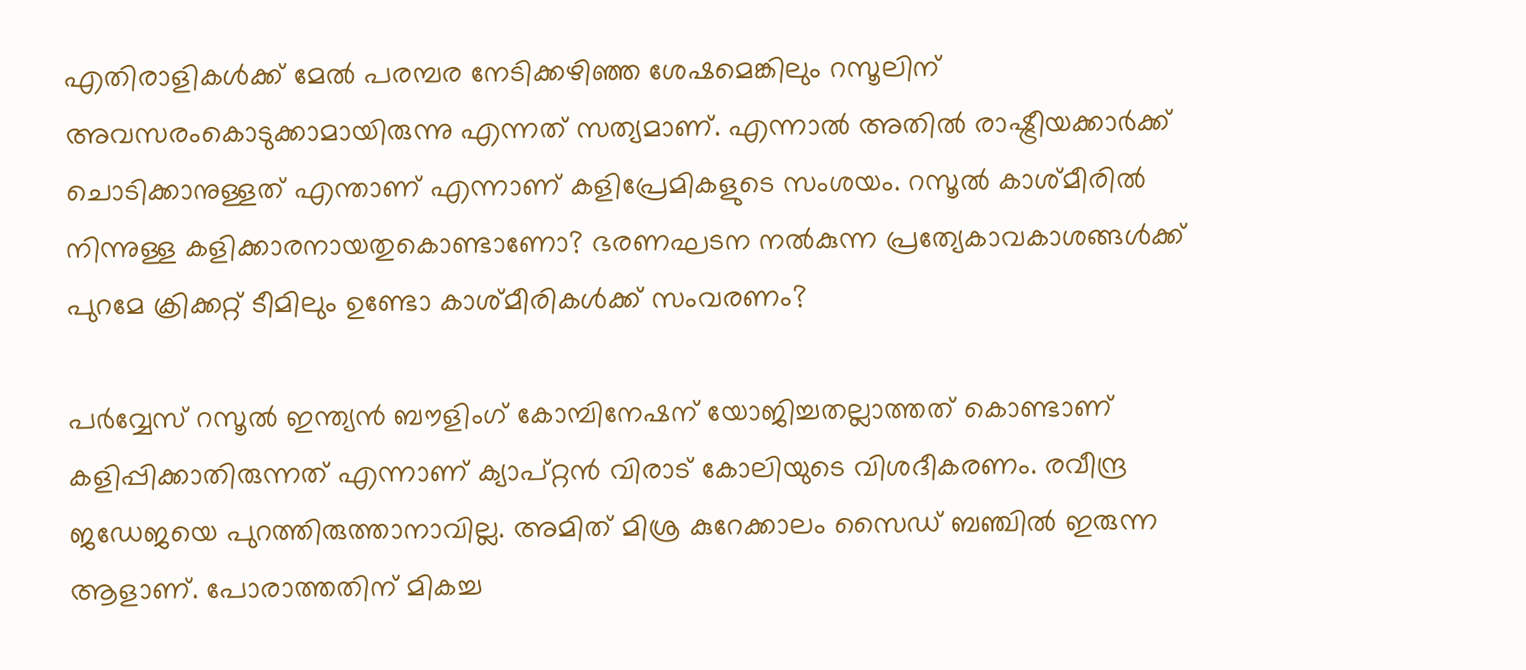എതിരാളികള്‍ക്ക് മേല്‍ പരമ്പര നേടിക്കഴിഞ്ഞ ശേഷമെങ്കിലും റസൂലിന് അവസരംകൊടുക്കാമായിരുന്നു എന്നത് സത്യമാണ്. എന്നാല്‍ അതില്‍ രാഷ്ട്രീയക്കാര്‍ക്ക് ചൊടിക്കാനുള്ളത് എന്താണ് എന്നാണ് കളിപ്രേമികളുടെ സംശയം. റസൂല്‍ കാശ്മീരില്‍ നിന്നുള്ള കളിക്കാരനായതുകൊണ്ടാണോ? ഭരണഘടന നല്‍കുന്ന പ്രത്യേകാവകാശങ്ങള്‍ക്ക് പുറമേ ക്രിക്കറ്റ് ടീമിലും ഉണ്ടോ കാശ്മീരികള്‍ക്ക് സംവരണം?

പര്‍വ്വേസ് റസൂല്‍ ഇന്ത്യന്‍ ബൗളിംഗ് കോമ്പിനേഷന് യോജിച്ചതല്ലാത്തത് കൊണ്ടാണ് കളിപ്പിക്കാതിരുന്നത് എന്നാണ് ക്യാപ്റ്റന്‍ വിരാട് കോലിയുടെ വിശദീകരണം. രവീന്ദ്ര ജഡേജയെ പുറത്തിരുത്താനാവില്ല. അമിത് മിശ്ര കുറേക്കാലം സൈഡ് ബഞ്ചില്‍ ഇരുന്ന ആളാണ്. പോരാത്തതിന് മികച്ച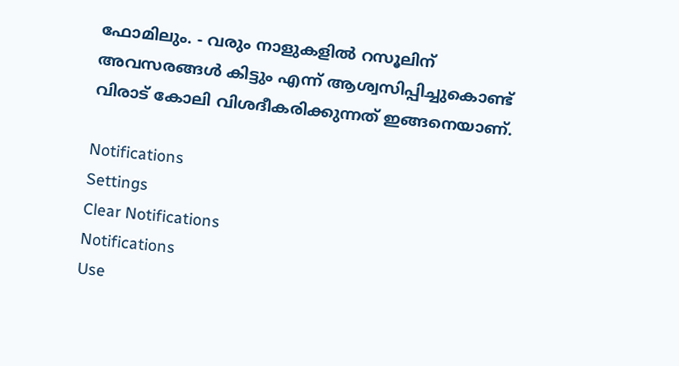ഫോമിലും. - വരും നാളുകളില്‍ റസൂലിന് അവസരങ്ങള്‍ കിട്ടും എന്ന് ആശ്വസിപ്പിച്ചുകൊണ്ട് വിരാട് കോലി വിശദീകരിക്കുന്നത് ഇങ്ങനെയാണ്.

Notifications
Settings
Clear Notifications
Notifications
Use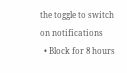the toggle to switch on notifications
  • Block for 8 hours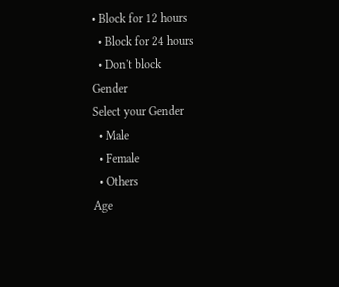• Block for 12 hours
  • Block for 24 hours
  • Don't block
Gender
Select your Gender
  • Male
  • Female
  • Others
Age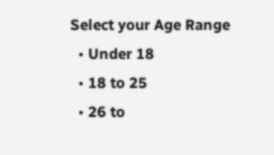Select your Age Range
  • Under 18
  • 18 to 25
  • 26 to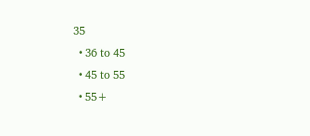35
  • 36 to 45
  • 45 to 55
  • 55+